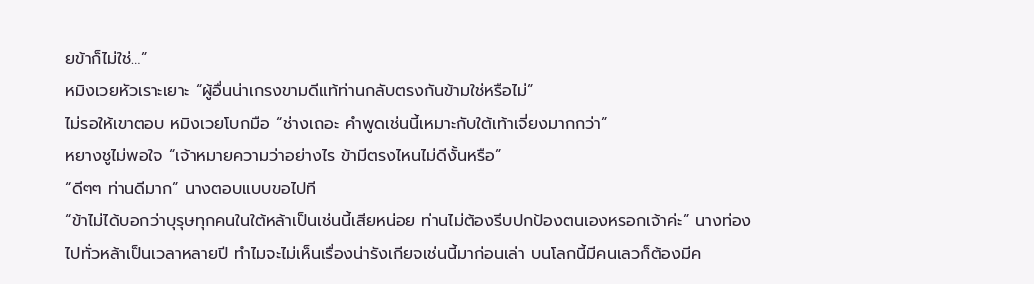ยข้าก็ไม่ใช่…”
หมิงเวยหัวเราะเยาะ “ผู้อื่นน่าเกรงขามดีแท้ท่านกลับตรงกันข้ามใช่หรือไม่”
ไม่รอให้เขาตอบ หมิงเวยโบกมือ “ช่างเถอะ คำพูดเช่นนี้เหมาะกับใต้เท้าเจี่ยงมากกว่า”
หยางชูไม่พอใจ “เจ้าหมายความว่าอย่างไร ข้ามีตรงไหนไม่ดีงั้นหรือ”
“ดีๆๆ ท่านดีมาก” นางตอบแบบขอไปที
“ข้าไม่ได้บอกว่าบุรุษทุกคนในใต้หล้าเป็นเช่นนี้เสียหน่อย ท่านไม่ต้องรีบปกป้องตนเองหรอกเจ้าค่ะ” นางท่องไปทั่วหล้าเป็นเวลาหลายปี ทำไมจะไม่เห็นเรื่องน่ารังเกียจเช่นนี้มาก่อนเล่า บนโลกนี้มีคนเลวก็ต้องมีค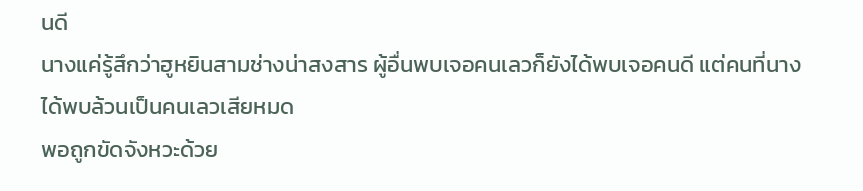นดี
นางแค่รู้สึกว่าฮูหยินสามช่างน่าสงสาร ผู้อื่นพบเจอคนเลวก็ยังได้พบเจอคนดี แต่คนที่นางได้พบล้วนเป็นคนเลวเสียหมด
พอถูกขัดจังหวะด้วย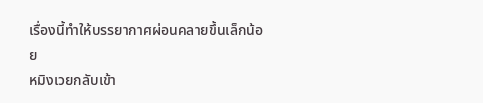เรื่องนี้ทำให้บรรยากาศผ่อนคลายขึ้นเล็กน้อย
หมิงเวยกลับเข้า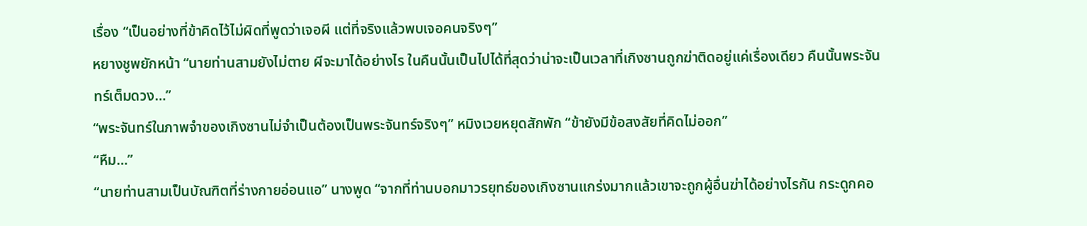เรื่อง “เป็นอย่างที่ข้าคิดไว้ไม่ผิดที่พูดว่าเจอผี แต่ที่จริงแล้วพบเจอคนจริงๆ”
หยางชูพยักหน้า “นายท่านสามยังไม่ตาย ผีจะมาได้อย่างไร ในคืนนั้นเป็นไปได้ที่สุดว่าน่าจะเป็นเวลาที่เกิงซานถูกฆ่าติดอยู่แค่เรื่องเดียว คืนนั้นพระจันทร์เต็มดวง…”
“พระจันทร์ในภาพจำของเกิงซานไม่จำเป็นต้องเป็นพระจันทร์จริงๆ” หมิงเวยหยุดสักพัก “ข้ายังมีข้อสงสัยที่คิดไม่ออก”
“หืม…”
“นายท่านสามเป็นบัณฑิตที่ร่างกายอ่อนแอ” นางพูด “จากที่ท่านบอกมาวรยุทธ์ของเกิงซานแกร่งมากแล้วเขาจะถูกผู้อื่นฆ่าได้อย่างไรกัน กระดูกคอ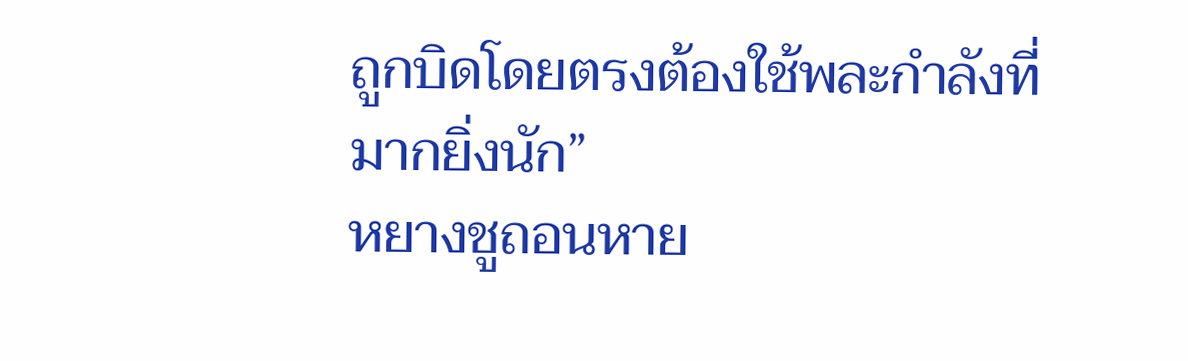ถูกบิดโดยตรงต้องใช้พละกำลังที่มากยิ่งนัก”
หยางชูถอนหาย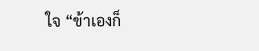ใจ “ข้าเองก็